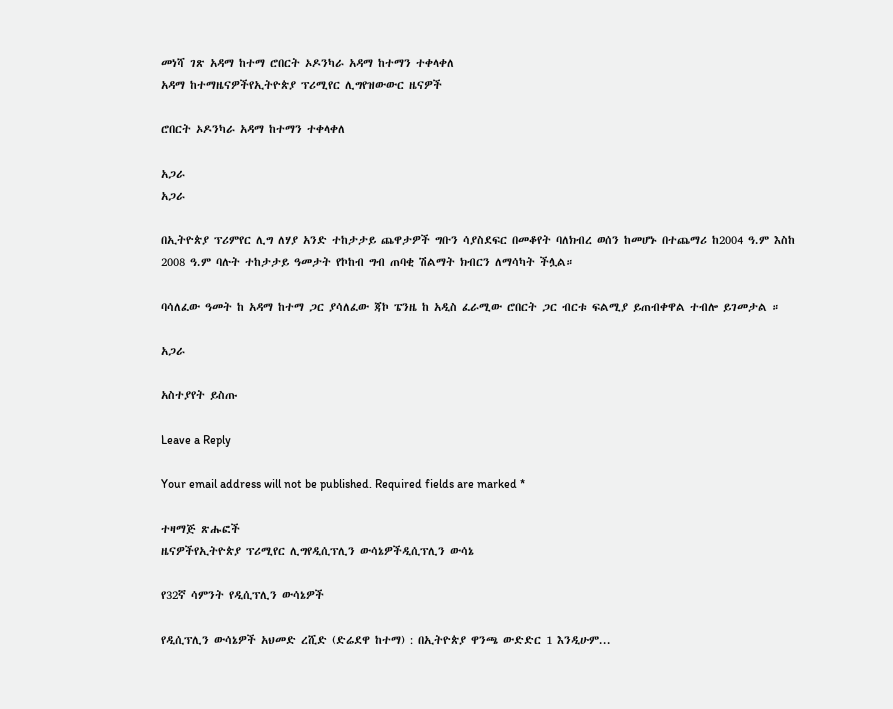መነሻ ገጽ አዳማ ከተማ ሮበርት ኦዶንካራ አዳማ ከተማን ተቀላቀለ
አዳማ ከተማዜናዎችየኢትዮጵያ ፕሪሚየር ሊግየዝውውር ዜናዎች

ሮበርት ኦዶንካራ አዳማ ከተማን ተቀላቀለ

አጋራ
አጋራ

በኢትዮጵያ ፕሪምየር ሊግ ለሃያ አንድ ተከታታይ ጨዋታዎች ግቡን ሳያስደፍር በመቆየት ባለክብረ ወሰን ከመሆኑ በተጨማሪ ከ2004 ዓ.ም እስከ 2008 ዓ.ም ባሉት ተከታታይ ዓመታት የኮከብ ግብ ጠባቂ ሽልማት ክብርን ለማሳካት ችሏል።

ባሳለፈው ዓመት ከ አዳማ ከተማ ጋር ያሳለፈው ጃኮ ፔንዜ ከ አዲስ ፈራሚው ሮበርት ጋር ብርቱ ፍልሚያ ይጠብቀዋል ተብሎ ይገመታል ።

አጋራ

አስተያየት ይስጡ

Leave a Reply

Your email address will not be published. Required fields are marked *

ተዛማጅ ጽሑፎች
ዜናዎችየኢትዮጵያ ፕሪሚየር ሊግየዲሲፕሊን ውሳኔዎችዲሲፕሊን ውሳኔ

የ32ኛ ሳምንት የዲሲፕሊን ውሳኔዎች

የዲሲፕሊን ውሳኔዎች አህመድ ረሺድ (ድሬደዋ ከተማ) : በኢትዮጵያ ዋንጫ ውድድር 1 እንዲሁም...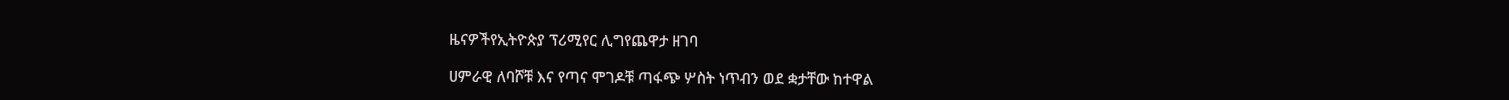ዜናዎችየኢትዮጵያ ፕሪሚየር ሊግየጨዋታ ዘገባ

ሀምራዊ ለባሾቹ እና የጣና ሞገዶቹ ጣፋጭ ሦስት ነጥብን ወደ ቋታቸው ከተዋል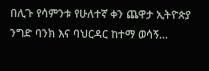በሊጉ የሳምንቱ የሁለተኛ ቀን ጨዋታ ኢትዮጵያ ንግድ ባንክ እና ባህርዳር ከተማ ወሳኝ...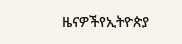ዜናዎችየኢትዮጵያ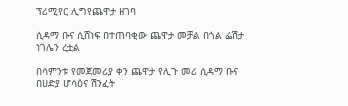ፕሪሚየር ሊግየጨዋታ ዘገባ

ሲዳማ ቡና ሲሸነፍ በተጠባቂው ጨዋታ መቻል በጎል ፌሽታ ነገሌን ረቷል

በሳምንቱ የመጀመሪያ ቀን ጨዋታ የሊጉ መሪ ሲዳማ ቡና በሀድያ ሆሳዕና ሽንፈት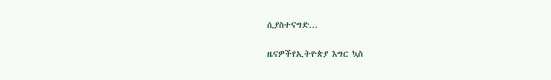ሲያስተናግድ...

ዜናዎችየኢትዮጵያ እግር ኳስ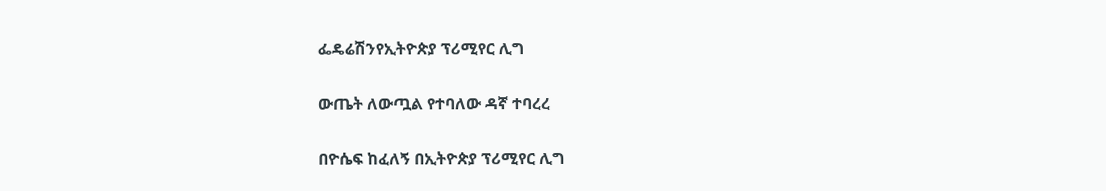ፌዴሬሽንየኢትዮጵያ ፕሪሚየር ሊግ

ውጤት ለውጧል የተባለው ዳኛ ተባረረ

በዮሴፍ ከፈለኝ በኢትዮጵያ ፕሪሚየር ሊግ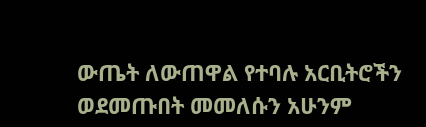ውጤት ለውጠዋል የተባሉ አርቢትሮችን ወደመጡበት መመለሱን አሁንም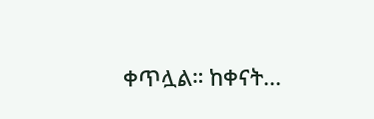ቀጥሏል። ከቀናት...